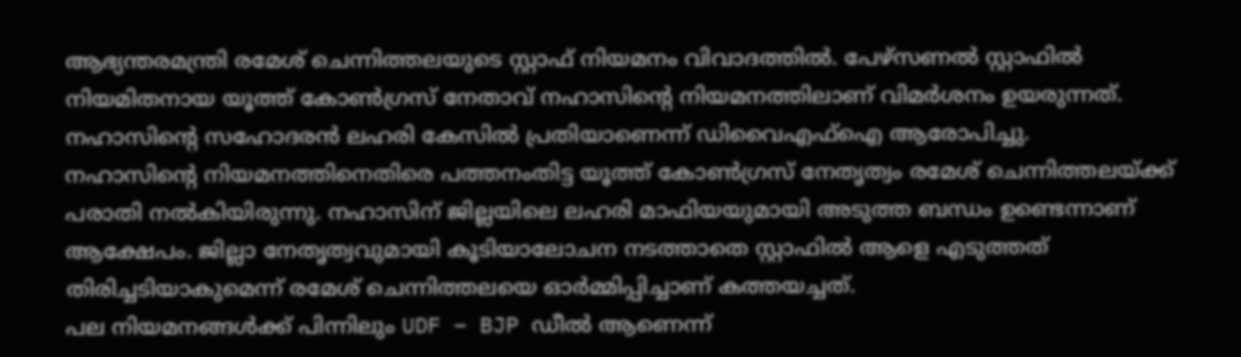ആഭ്യന്തരമന്ത്രി രമേശ് ചെന്നിത്തലയുടെ സ്റ്റാഫ് നിയമനം വിവാദത്തിൽ. പേഴ്സണൽ സ്റ്റാഫിൽ നിയമിതനായ യൂത്ത് കോൺഗ്രസ് നേതാവ് നഹാസിൻ്റെ നിയമനത്തിലാണ് വിമർശനം ഉയരുന്നത്. നഹാസിൻ്റെ സഹോദരൻ ലഹരി കേസിൽ പ്രതിയാണെന്ന് ഡിവൈഎഫ്ഐ ആരോപിച്ചു.
നഹാസിൻ്റെ നിയമനത്തിനെതിരെ പത്തനംതിട്ട യൂത്ത് കോൺഗ്രസ് നേതൃത്വം രമേശ് ചെന്നിത്തലയ്ക്ക് പരാതി നൽകിയിരുന്നു. നഹാസിന് ജില്ലയിലെ ലഹരി മാഫിയയുമായി അടുത്ത ബന്ധം ഉണ്ടെന്നാണ് ആക്ഷേപം. ജില്ലാ നേതൃത്വവുമായി കൂടിയാലോചന നടത്താതെ സ്റ്റാഫിൽ ആളെ എടുത്തത് തിരിച്ചടിയാകുമെന്ന് രമേശ് ചെന്നിത്തലയെ ഓർമ്മിപ്പിച്ചാണ് കത്തയച്ചത്.
പല നിയമനങ്ങൾക്ക് പിന്നിലും UDF – BJP ഡീൽ ആണെന്ന്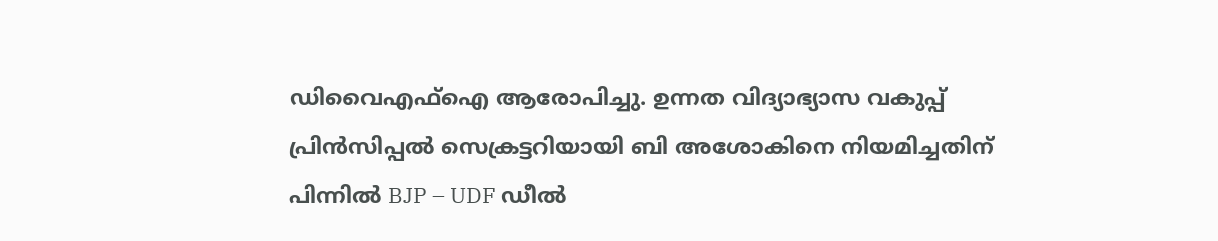ഡിവൈഎഫ്ഐ ആരോപിച്ചു. ഉന്നത വിദ്യാഭ്യാസ വകുപ്പ് പ്രിൻസിപ്പൽ സെക്രട്ടറിയായി ബി അശോകിനെ നിയമിച്ചതിന് പിന്നിൽ BJP – UDF ഡീൽ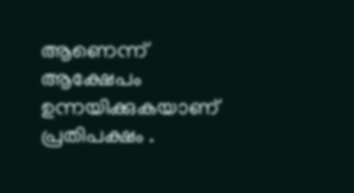ആണെന്ന് ആക്ഷേപം ഉന്നയിക്കുകയാണ് പ്രതിപക്ഷം .